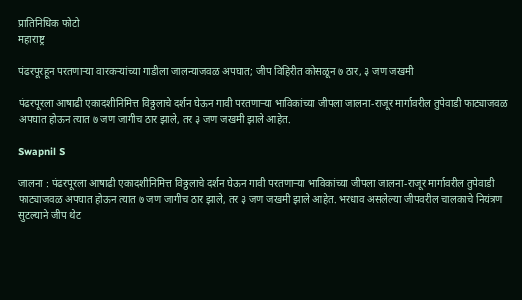प्रातिनिधिक फोटो
महाराष्ट्र

पंढरपूरहून परतणाऱ्या वारकऱ्यांच्या गाडीला जालन्याजवळ अपघात; जीप विहिरीत कोसळून ७ ठार, ३ जण जखमी

पंढरपूरला आषाढी एकादशीनिमित्त विठ्ठलाचे दर्शन घेऊन गावी परतणाऱ्या भाविकांच्या जीपला जालना-राजूर मार्गावरील तुपेवाडी फाट्याजवळ अपघात होऊन त्यात ७ जण जागीच ठार झाले, तर ३ जण जखमी झाले आहेत.

Swapnil S

जालना : पंढरपूरला आषाढी एकादशीनिमित्त विठ्ठलाचे दर्शन घेऊन गावी परतणाऱ्या भाविकांच्या जीपला जालना-राजूर मार्गावरील तुपेवाडी फाट्याजवळ अपघात होऊन त्यात ७ जण जागीच ठार झाले, तर ३ जण जखमी झाले आहेत. भरधाव असलेल्या जीपवरील चालकाचे नियंत्रण सुटल्याने जीप थेट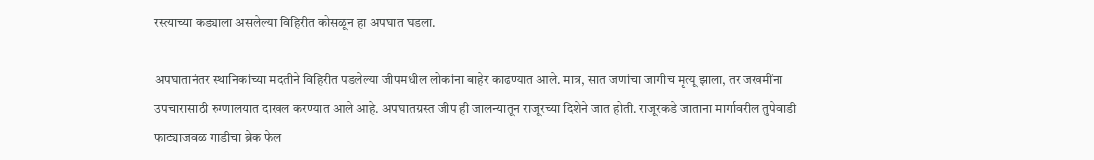रस्त्याच्या कड्याला असलेल्या विहिरीत कोसळून हा अपघात घडला.

अपघातानंतर स्थानिकांच्या मदतीने विहिरीत पडलेल्या जीपमधील लोकांना बाहेर काढण्यात आले. मात्र, सात जणांचा जागीच मृत्यू झाला, तर जखमींना उपचारासाठी रुग्णालयात दाखल करण्यात आले आहे. अपघातग्रस्त जीप ही जालन्यातून राजूरच्या दिशेने जात होती. राजूरकडे जाताना मार्गावरील तुपेवाडी फाट्याजवळ गाडीचा ब्रेक फेल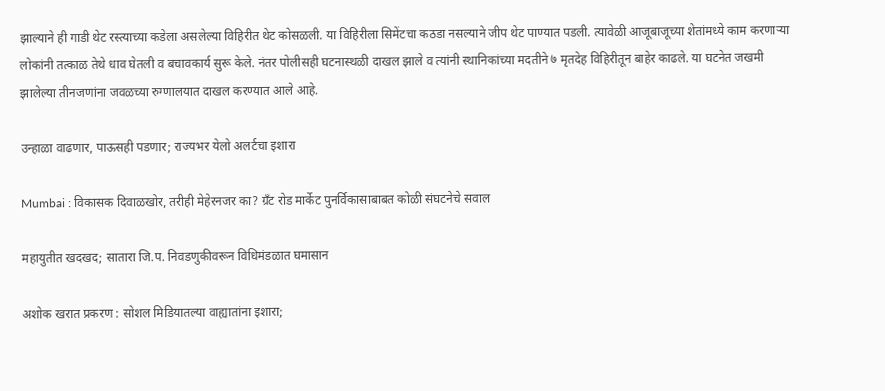झाल्याने ही गाडी थेट रस्त्याच्या कडेला असलेल्या विहिरीत थेट कोसळली. या विहिरीला सिमेंटचा कठडा नसल्याने जीप थेट पाण्यात पडली. त्यावेळी आजूबाजूच्या शेतांमध्ये काम करणाऱ्या लोकांनी तत्काळ तेथे धाव घेतली व बचावकार्य सुरू केले. नंतर पोलीसही घटनास्थळी दाखल झाले व त्यांनी स्थानिकांच्या मदतीने ७ मृतदेह विहिरीतून बाहेर काढले. या घटनेत जखमी झालेल्या तीनजणांना जवळच्या रुग्णालयात दाखल करण्यात आले आहे.

उन्हाळा वाढणार, पाऊसही पडणार; राज्यभर येलो अलर्टचा इशारा

Mumbai : विकासक दिवाळखोर, तरीही मेहेरनजर का? ग्रँट रोड मार्केट पुनर्विकासाबाबत कोळी संघटनेचे सवाल

महायुतीत खदखद; सातारा जि.प. निवडणुकीवरून विधिमंडळात घमासान

अशोक खरात प्रकरण : सोशल मिडियातल्या वाह्यातांना इशारा;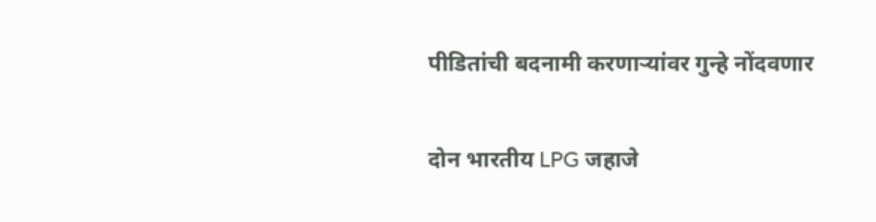पीडितांची बदनामी करणाऱ्यांवर गुन्हे नोंदवणार

दोन भारतीय LPG जहाजे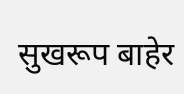सुखरूप बाहेर